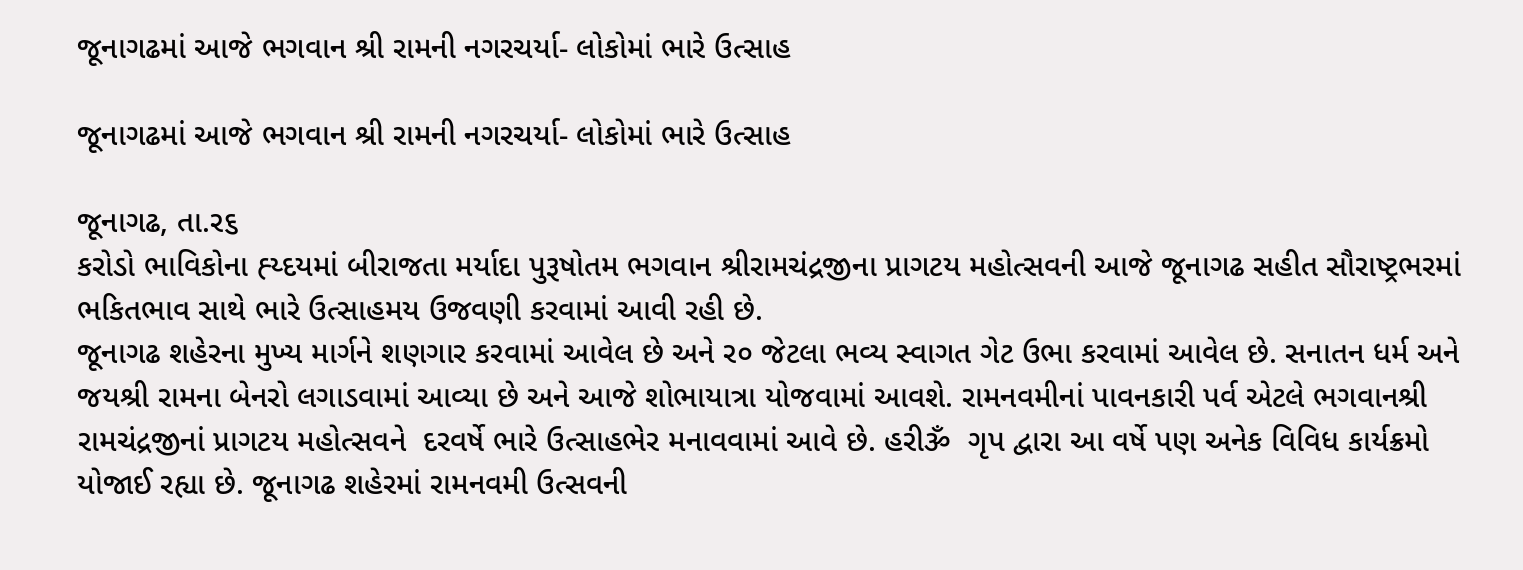જૂનાગઢમાં આજે ભગવાન શ્રી રામની નગરચર્યા- લોકોમાં ભારે ઉત્સાહ

જૂનાગઢમાં આજે ભગવાન શ્રી રામની નગરચર્યા- લોકોમાં ભારે ઉત્સાહ

જૂનાગઢ, તા.ર૬
કરોડો ભાવિકોના હ્ય્દયમાં બીરાજતા મર્યાદા પુરૂષોતમ ભગવાન શ્રીરામચંદ્રજીના પ્રાગટય મહોત્સવની આજે જૂનાગઢ સહીત સૌરાષ્ટ્રભરમાં ભકિતભાવ સાથે ભારે ઉત્સાહમય ઉજવણી કરવામાં આવી રહી છે.
જૂનાગઢ શહેરના મુખ્ય માર્ગને શણગાર કરવામાં આવેલ છે અને ર૦ જેટલા ભવ્ય સ્વાગત ગેટ ઉભા કરવામાં આવેલ છે. સનાતન ધર્મ અને જયશ્રી રામના બેનરો લગાડવામાં આવ્યા છે અને આજે શોભાયાત્રા યોજવામાં આવશે. રામનવમીનાં પાવનકારી પર્વ એટલે ભગવાનશ્રી રામચંદ્રજીનાં પ્રાગટય મહોત્સવને  દરવર્ષે ભારે ઉત્સાહભેર મનાવવામાં આવે છે. હરીૐ  ગૃપ દ્વારા આ વર્ષે પણ અનેક વિવિધ કાર્યક્રમો યોજાઈ રહ્યા છે. જૂનાગઢ શહેરમાં રામનવમી ઉત્સવની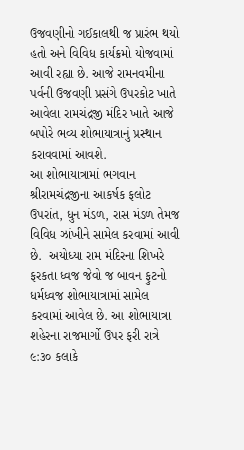ઉજવણીનો ગઈકાલથી જ પ્રારંભ થયો હતો અને વિવિધ કાર્યક્રમો યોજવામાં આવી રહ્યા છે. આજે રામનવમીના પર્વની ઉજવણી પ્રસંગે ઉપરકોટ ખાતે આવેલા રામચંદ્રજી મંદિર ખાતે આજે બપોરે ભવ્ય શોભાયાત્રાનું પ્રસ્થાન કરાવવામાં આવશે.
આ શોભાયાત્રામાં ભગવાન શ્રીરામચંદ્રજીના આકર્ષક ફલોટ ઉપરાંત, ધુન મંડળ, રાસ મંડળ તેમજ વિવિધ ઝાંખીને સામેલ કરવામાં આવી છે.  અયોધ્યા રામ મંદિરના શિખરે ફરકતા ધ્વજ જેવો જ બાવન ફુટનો ધર્મધ્વજ શોભાયાત્રામાં સામેલ કરવામાં આવેલ છે. આ શોભાયાત્રા શહેરના રાજમાર્ગો ઉપર ફરી રાત્રે ૯:૩૦ કલાકે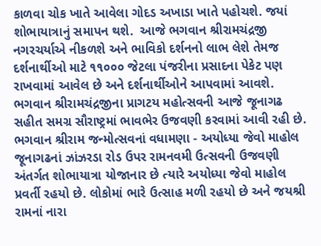કાળવા ચોક ખાતે આવેલા ગોદડ અખાડા ખાતે પહોચશે. જયાં શોભાયાત્રાનું સમાપન થશે.  આજે ભગવાન શ્રીરામચંદ્રજી નગરચર્યાએ નીકળશે અને ભાવિકો દર્શનનો લાભ લેશે તેમજ દર્શનાર્થીઓ માટે ૧૧૦૦૦ જેટલા પંજરીના પ્રસાદના પેકેટ પણ રાખવામાં આવેલ છે અને દર્શનાર્થીઓને આપવામાં આવશે. ભગવાન શ્રીરામચંદ્રજીના પ્રાગટય મહોત્સવની આજે જૂનાગઢ સહીત સમગ્ર સૌરાષ્ટ્રમાં ભાવભેર ઉજવણી કરવામાં આવી રહી છે.
ભગવાન શ્રીરામ જન્મોત્સવનાં વધામણા - અયોધ્યા જેવો માહોલ
જૂનાગઢનાં ઝાંઝરડા રોડ ઉપર રામનવમી ઉત્સવની ઉજવણી અંતર્ગત શોભાયાત્રા યોજાનાર છે ત્યારે અયોધ્યા જેવો માહોલ પ્રવર્તી રહયો છે. લોકોમાં ભારે ઉત્સાહ મળી રહયો છે અને જયશ્રી રામનાં નારા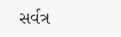સર્વત્ર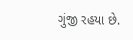ગુંજી રહયા છે.